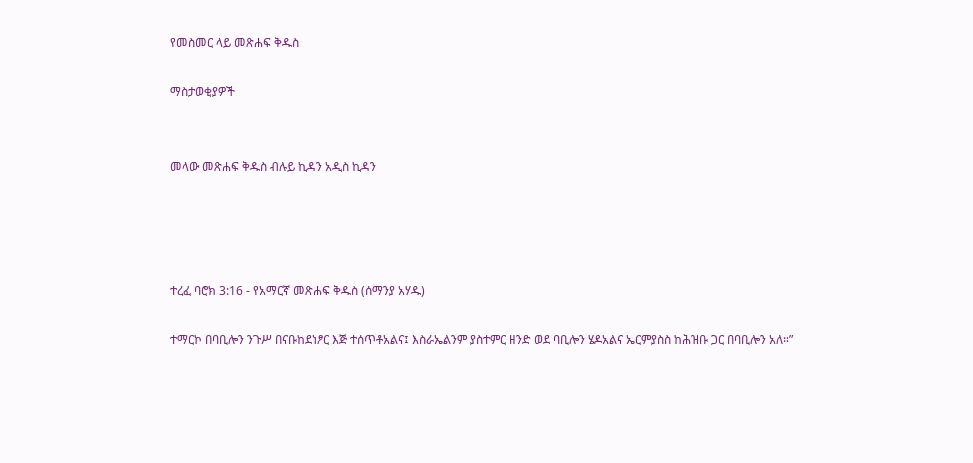የመስመር ላይ መጽሐፍ ቅዱስ

ማስታወቂያዎች


መላው መጽሐፍ ቅዱስ ብሉይ ኪዳን አዲስ ኪዳን




ተረፈ ባሮክ 3:16 - የአማርኛ መጽሐፍ ቅዱስ (ሰማንያ አሃዱ)

ተማርኮ በባቢሎን ንጉሥ በናቡከደነፆር እጅ ተሰጥቶአልና፤ እስራኤልንም ያስተምር ዘንድ ወደ ባቢሎን ሄዶአልና ኤርምያስስ ከሕዝቡ ጋር በባቢሎን አለ።”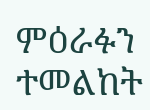ምዕራፉን ተመልከት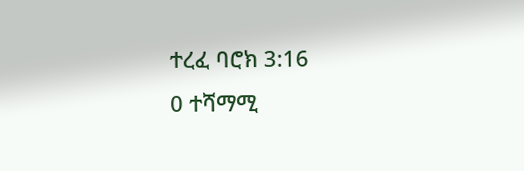ተረፈ ባሮክ 3:16
0 ተሻማሚ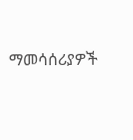ማመሳሰሪያዎች